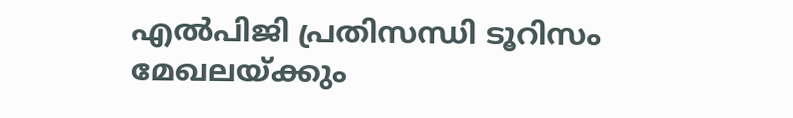എല്‍പിജി പ്രതിസന്ധി ടൂറിസം മേഖലയ്ക്കും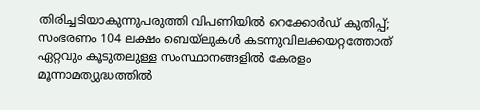തിരിച്ചടിയാകുന്നുപരുത്തി വിപണിയില്‍ റെക്കോര്‍ഡ് കുതിപ്പ്; സംഭരണം 104 ലക്ഷം ബെയ്‌ലുകള്‍ കടന്നുവിലക്കയറ്റത്തോത് ഏറ്റവും കൂടുതലുള്ള സംസ്ഥാനങ്ങളിൽ കേരളം മൂന്നാമത്യുദ്ധത്തില്‍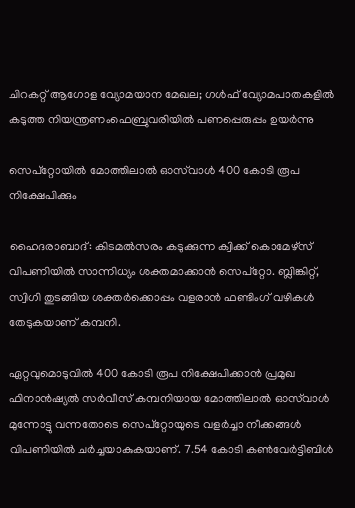ചിറകറ്റ് ആഗോള വ്യോമയാന മേഖല; ഗള്‍ഫ് വ്യോമപാതകളില്‍ കടുത്ത നിയന്ത്രണംഫെബ്രുവരിയിൽ പണപ്പെരുപ്പം ഉയർന്നു

സെപ്‌റ്റോയിൽ മോത്തിലാല്‍ ഓസ്‌വാള്‍ 400 കോടി രൂപ നിക്ഷേപിക്കും

ഹൈദരാബാദ്: കിടമല്‍സരം കടുക്കുന്ന ക്വിക്ക് കൊമേഴ്‌സ് വിപണിയില്‍ സാന്നിധ്യം ശക്തമാക്കാന്‍ സെപ്‌റ്റോ. ബ്ലിങ്കിറ്റ്, സ്വിഗി തുടങ്ങിയ ശക്തര്‍ക്കൊപ്പം വളരാന്‍ ഫണ്ടിംഗ് വഴികള്‍ തേടുകയാണ് കമ്പനി.

ഏറ്റവുമൊടുവില്‍ 400 കോടി രൂപ നിക്ഷേപിക്കാന്‍ പ്രമുഖ ഫിനാന്‍ഷ്യല്‍ സര്‍വീസ് കമ്പനിയായ മോത്തിലാല്‍ ഓസ്‌വാള്‍ മുന്നോട്ടു വന്നതോടെ സെപ്‌റ്റോയുടെ വളര്‍ച്ചാ നീക്കങ്ങള്‍ വിപണിയില്‍ ചര്‍ച്ചയാകുകയാണ്. 7.54 കോടി കണ്‍വേര്‍ട്ടിബിള്‍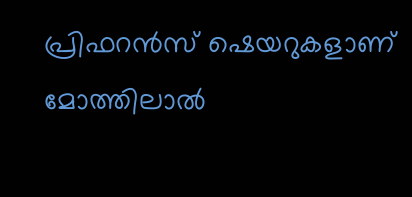പ്രിഫറന്‍സ് ഷെയറുകളാണ് മോത്തിലാല്‍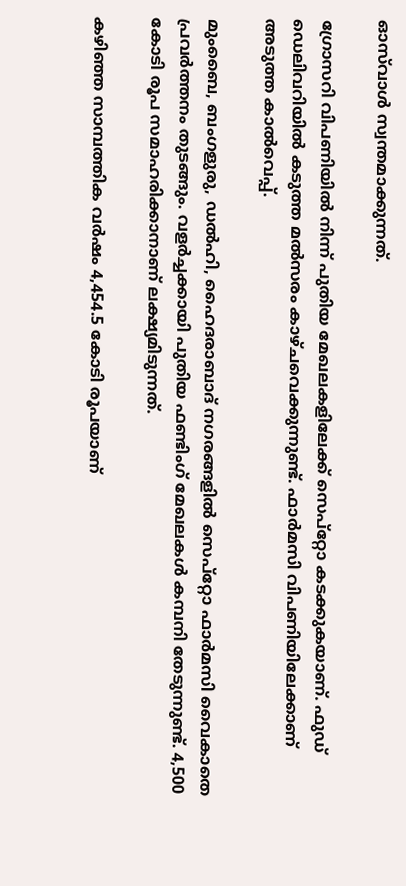ഓസ്‌വാള്‍ സ്വന്തമാക്കുന്നത്.

ഗ്രോസറി വിപണിയില്‍ നിന്ന് പുതിയ മേഖലകളിലേക്ക് സെപ്‌റ്റോ കടക്കുകയാണ്. ഫുഡ് ഡെലിവറിയില്‍ കടുത്ത മല്‍സരം കാഴ്ചവെക്കുന്നുണ്ട്. ഫാര്‍മസി വിപണിയിലേക്കാണ് അടുത്ത കാല്‍വെപ്പ്.

മുംബൈ, ബംഗളുരു, ഡല്‍ഹി, ഹൈദരാബാദ് നഗരങ്ങളില്‍ സെപ്‌റ്റോ ഫാര്‍മസി വൈകാതെ പ്രവര്‍ത്തനം തുടങ്ങും. വളര്‍ച്ചക്കായി പുതിയ ഫണ്ടിംഗ് മേഖലകള്‍ കമ്പനി തേടുന്നുണ്ട്. 4,500 കോടി രൂപ സമാഹരിക്കാനാണ് ലക്ഷ്യമിടുന്നത്.

കഴിഞ്ഞ സാമ്പത്തിക വര്‍ഷം 4,454.5 കോടി രൂപയാണ്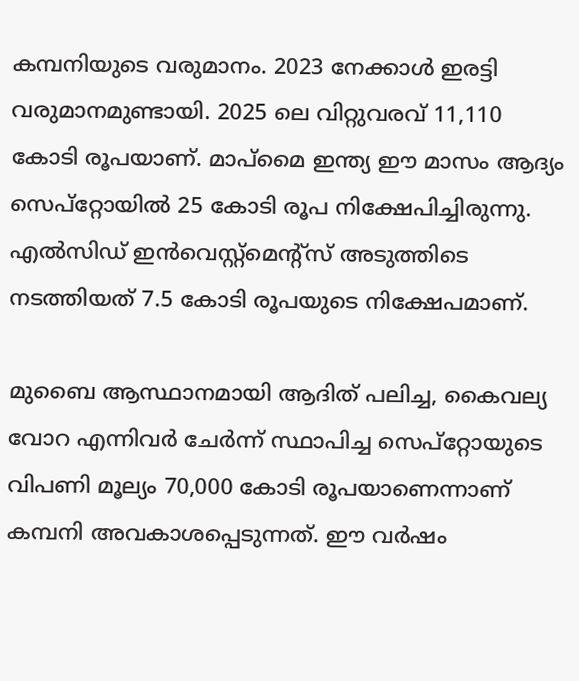കമ്പനിയുടെ വരുമാനം. 2023 നേക്കാള്‍ ഇരട്ടി വരുമാനമുണ്ടായി. 2025 ലെ വിറ്റുവരവ് 11,110 കോടി രൂപയാണ്. മാപ്‌മൈ ഇന്ത്യ ഈ മാസം ആദ്യം സെപ്‌റ്റോയില്‍ 25 കോടി രൂപ നിക്ഷേപിച്ചിരുന്നു. എല്‍സിഡ് ഇന്‍വെസ്റ്റ്‌മെന്റ്‌സ് അടുത്തിടെ നടത്തിയത് 7.5 കോടി രൂപയുടെ നിക്ഷേപമാണ്.

മുബൈ ആസ്ഥാനമായി ആദിത് പലിച്ച, കൈവല്യ വോറ എന്നിവര്‍ ചേര്‍ന്ന് സ്ഥാപിച്ച സെപ്‌റ്റോയുടെ വിപണി മൂല്യം 70,000 കോടി രൂപയാണെന്നാണ് കമ്പനി അവകാശപ്പെടുന്നത്. ഈ വര്‍ഷം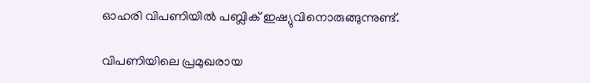ഓഹരി വിപണിയില്‍ പബ്ലിക് ഇഷ്യുവിനൊരുങ്ങുന്നുണ്ട്.

വിപണിയിലെ പ്രമുഖരായ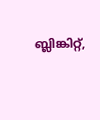ബ്ലിങ്കിറ്റ്,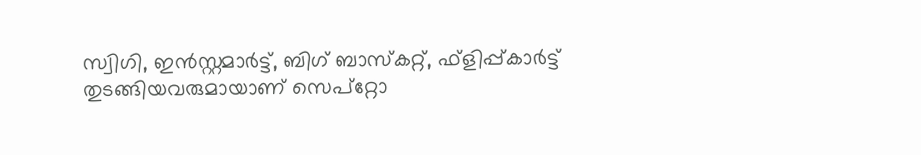സ്വിഗി, ഇന്‍സ്റ്റമാര്‍ട്ട്, ബിഗ് ബാസ്‌കറ്റ്, ഫ്‌ളിപ്പ്കാര്‍ട്ട് തുടങ്ങിയവരുമായാണ് സെപ്‌റ്റോ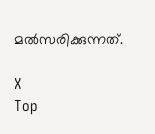മല്‍സരിക്കുന്നത്.

X
Top